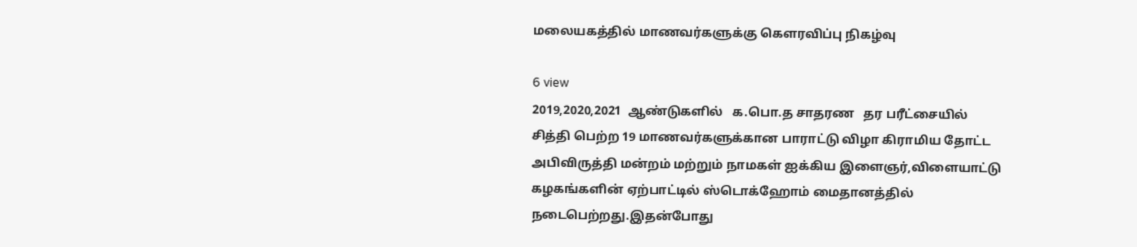மலையகத்தில் மாணவர்களுக்கு கௌரவிப்பு நிகழ்வு

6 view
2019,2020,2021  ஆண்டுகளில்   க.பொ.த சாதரண   தர பரீட்சையில் சித்தி பெற்ற 19 மாணவர்களுக்கான பாராட்டு விழா கிராமிய தோட்ட அபிவிருத்தி மன்றம் மற்றும் நாமகள் ஐக்கிய இளைஞர்,விளையாட்டு கழகங்களின் ஏற்பாட்டில் ஸ்டொக்ஹோம் மைதானத்தில்  நடைபெற்றது.இதன்போது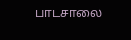பாடசாலை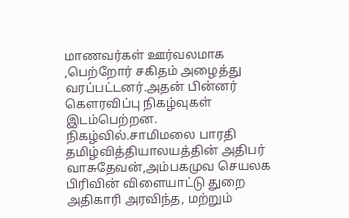மாணவர்கள் ஊர்வலமாக ,பெற்றோர் சகிதம் அழைத்து வரப்பட்டனர்.அதன் பின்னர் கௌரவிப்பு நிகழ்வுகள் இடம்பெற்றன. நிகழ்வில்.சாமிமலை பாரதி தமிழ்வித்தியாலயத்தின் அதிபர் வாசுதேவன்,அம்பகமுவ செயலக பிரிவின் விளையாட்டு துறை  அதிகாரி அரவிந்த, மற்றும்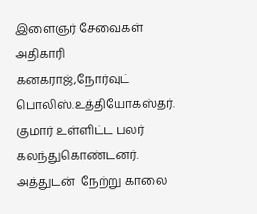இளைஞர் சேவைகள் அதிகாரி கனகராஜ்,நோர்வுட் பொலிஸ்.உத்தியோகஸ்தர். குமார் உள்ளிட்ட பலர் கலந்துகொண்டனர். அத்துடன்  நேற்று காலை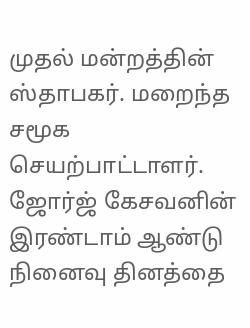முதல் மன்றத்தின் ஸ்தாபகர். மறைந்த சமூக செயற்பாட்டாளர். ஜோர்ஜ் கேசவனின்   இரண்டாம் ஆண்டு நினைவு தினத்தை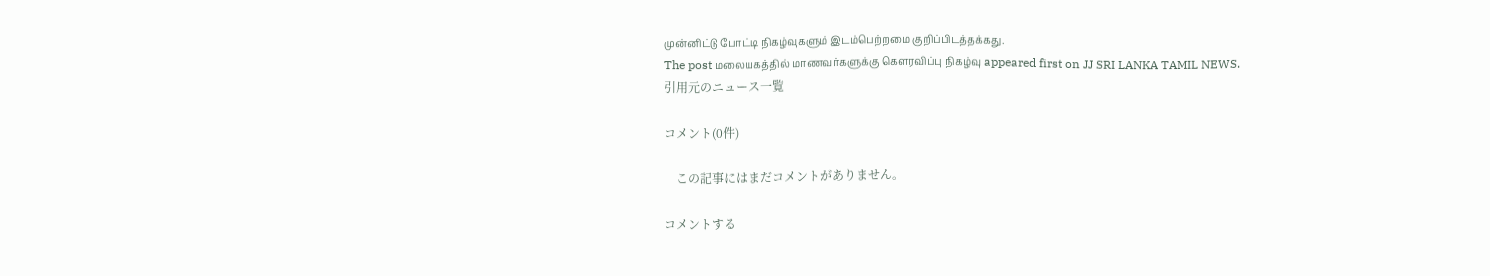முன்னிட்டு போட்டி நிகழ்வுகளும் இடம்பெற்றமை குறிப்பிடத்தக்கது.
The post மலையகத்தில் மாணவர்களுக்கு கௌரவிப்பு நிகழ்வு appeared first on JJ SRI LANKA TAMIL NEWS.
引用元のニュース一覧

コメント(0件)

    この記事にはまだコメントがありません。

コメントする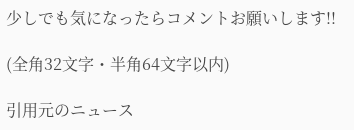少しでも気になったらコメントお願いします!!

(全角32文字・半角64文字以内)

引用元のニュース